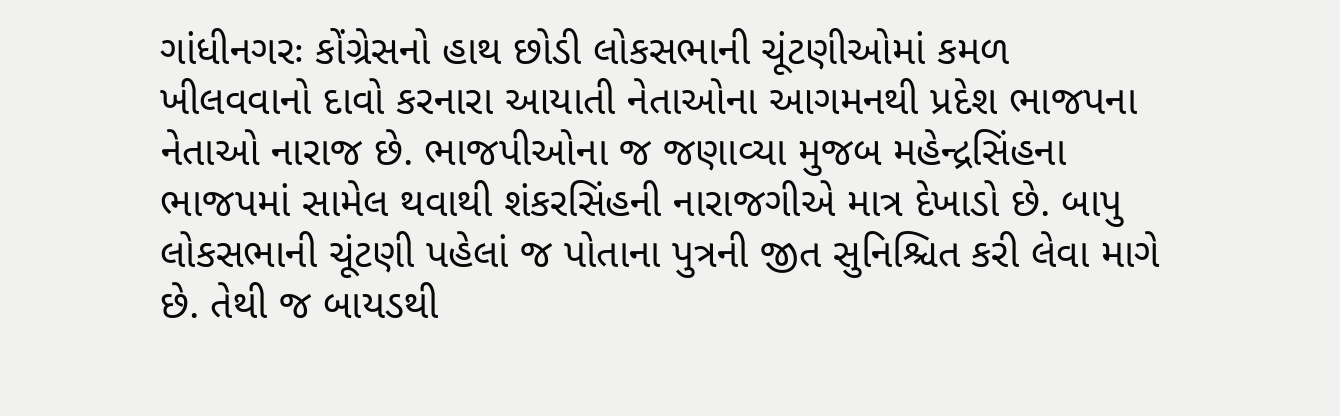ગાંધીનગરઃ કોંગ્રેસનો હાથ છોડી લોકસભાની ચૂંટણીઓમાં કમળ ખીલવવાનો દાવો કરનારા આયાતી નેતાઓના આગમનથી પ્રદેશ ભાજપના નેતાઓ નારાજ છે. ભાજપીઓના જ જણાવ્યા મુજબ મહેન્દ્રસિંહના ભાજપમાં સામેલ થવાથી શંકરસિંહની નારાજગીએ માત્ર દેખાડો છે. બાપુ લોકસભાની ચૂંટણી પહેલાં જ પોતાના પુત્રની જીત સુનિશ્ચિત કરી લેવા માગે છે. તેથી જ બાયડથી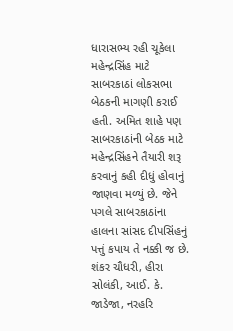ધારાસભ્ય રહી ચૂકેલા મહેન્દ્રસિંહ માટે સાબરકાઠાં લોકસભા બેઠકની માગણી કરાઈ હતી. અમિત શાહે પણ સાબરકાઠાંની બેઠક માટે મહેન્દ્રસિંહને તૈયારી શરૂ કરવાનું કહી દીધું હોવાનું જાણવા મળ્યું છે. જેને પગલે સાબરકાઠાંના હાલના સાંસદ દીપસિંહનું પત્તું કપાય તે નક્કી જ છે. શંકર ચૌધરી, હીરા સોલંકી, આઈ. કે. જાડેજા, નરહરિ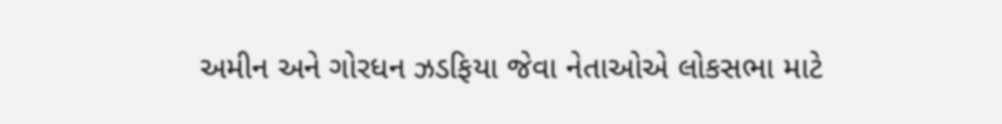અમીન અને ગોરધન ઝડફિયા જેવા નેતાઓએ લોકસભા માટે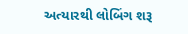અત્યારથી લોબિંગ શરૂ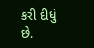કરી દીધું છે.